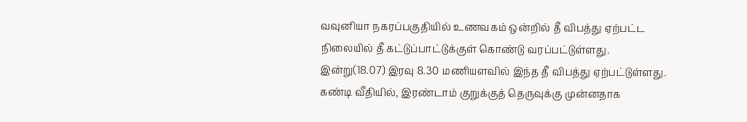வவுனியா நகரப்பகுதியில் உணவகம் ஒன்றில் தீ விபத்து ஏற்பட்ட நிலையில் தீ கட்டுப்பாட்டுக்குள் கொண்டு வரப்பட்டுள்ளது. இன்று(18.07) இரவு 8.30 மணியளவில் இந்த தீ விபத்து ஏற்பட்டுள்ளது. கண்டி வீதியில், இரண்டாம் குறுக்குத் தெருவுக்கு முன்னதாக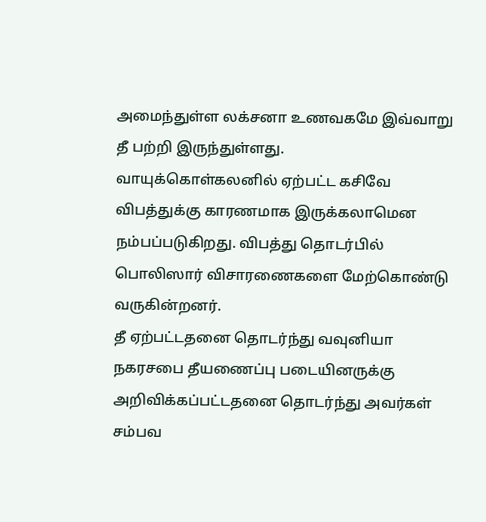அமைந்துள்ள லக்சனா உணவகமே இவ்வாறு தீ பற்றி இருந்துள்ளது.
வாயுக்கொள்கலனில் ஏற்பட்ட கசிவே விபத்துக்கு காரணமாக இருக்கலாமென நம்பப்படுகிறது. விபத்து தொடர்பில் பொலிஸார் விசாரணைகளை மேற்கொண்டு வருகின்றனர்.
தீ ஏற்பட்டதனை தொடர்ந்து வவுனியா நகரசபை தீயணைப்பு படையினருக்கு அறிவிக்கப்பட்டதனை தொடர்ந்து அவர்கள் சம்பவ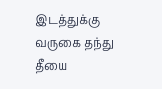இடத்துக்கு வருகை தந்து தீயை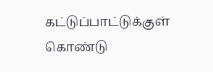கட்டுப்பாட்டுக்குள் கொண்டு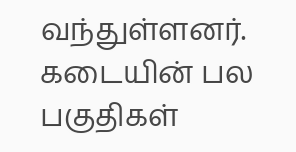வந்துள்ளனர். கடையின் பல பகுதிகள்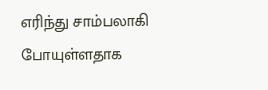எரிந்து சாம்பலாகி போயுள்ளதாக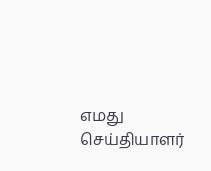எமது செய்தியாளர்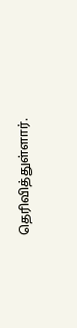தெரிவித்துள்ளார்.